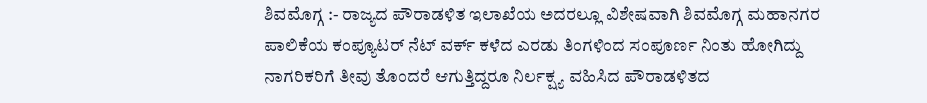ಶಿವಮೊಗ್ಗ :- ರಾಜ್ಯದ ಪೌರಾಡಳಿತ ಇಲಾಖೆಯ ಅದರಲ್ಲೂ ವಿಶೇಷವಾಗಿ ಶಿವಮೊಗ್ಗ ಮಹಾನಗರ ಪಾಲಿಕೆಯ ಕಂಪ್ಯೂಟರ್ ನೆಟ್ ವರ್ಕ್ ಕಳೆದ ಎರಡು ತಿಂಗಳಿಂದ ಸಂಪೂರ್ಣ ನಿಂತು ಹೋಗಿದ್ದು ನಾಗರಿಕರಿಗೆ ತೀವು ತೊಂದರೆ ಆಗುತ್ತಿದ್ದರೂ ನಿರ್ಲಕ್ಷ್ಯ ವಹಿಸಿದ ಪೌರಾಡಳಿತದ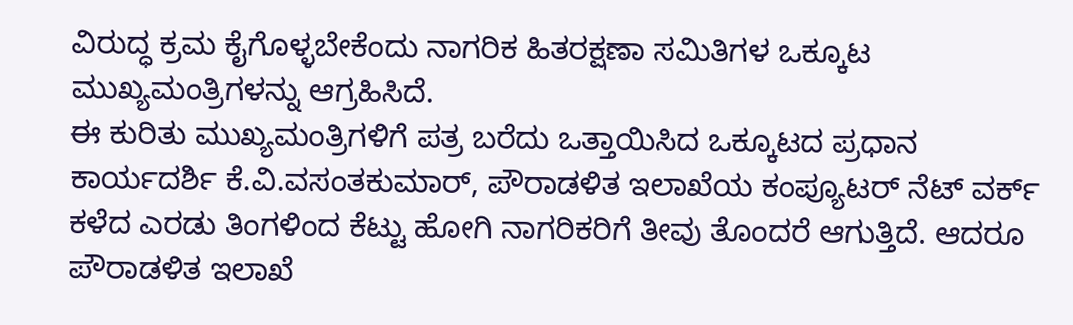ವಿರುದ್ಧ ಕ್ರಮ ಕೈಗೊಳ್ಳಬೇಕೆಂದು ನಾಗರಿಕ ಹಿತರಕ್ಷಣಾ ಸಮಿತಿಗಳ ಒಕ್ಕೂಟ ಮುಖ್ಯಮಂತ್ರಿಗಳನ್ನು ಆಗ್ರಹಿಸಿದೆ.
ಈ ಕುರಿತು ಮುಖ್ಯಮಂತ್ರಿಗಳಿಗೆ ಪತ್ರ ಬರೆದು ಒತ್ತಾಯಿಸಿದ ಒಕ್ಕೂಟದ ಪ್ರಧಾನ ಕಾರ್ಯದರ್ಶಿ ಕೆ.ವಿ.ವಸಂತಕುಮಾರ್, ಪೌರಾಡಳಿತ ಇಲಾಖೆಯ ಕಂಪ್ಯೂಟರ್ ನೆಟ್ ವರ್ಕ್ ಕಳೆದ ಎರಡು ತಿಂಗಳಿಂದ ಕೆಟ್ಟು ಹೋಗಿ ನಾಗರಿಕರಿಗೆ ತೀವು ತೊಂದರೆ ಆಗುತ್ತಿದೆ. ಆದರೂ ಪೌರಾಡಳಿತ ಇಲಾಖೆ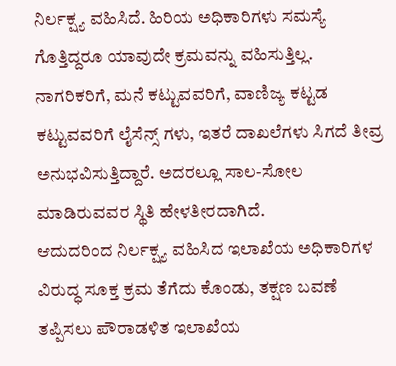ನಿರ್ಲಕ್ಷ್ಯ ವಹಿಸಿದೆ. ಹಿರಿಯ ಅಧಿಕಾರಿಗಳು ಸಮಸ್ಯೆ ಗೊತ್ತಿದ್ದರೂ ಯಾವುದೇ ಕ್ರಮವನ್ನು ವಹಿಸುತ್ತಿಲ್ಲ. ನಾಗರಿಕರಿಗೆ, ಮನೆ ಕಟ್ಟುವವರಿಗೆ, ವಾಣಿಜ್ಯ ಕಟ್ಟಡ ಕಟ್ಟುವವರಿಗೆ ಲೈಸೆನ್ಸ್ ಗಳು, ಇತರೆ ದಾಖಲೆಗಳು ಸಿಗದೆ ತೀವ್ರ ಅನುಭವಿಸುತ್ತಿದ್ದಾರೆ. ಅದರಲ್ಲೂ ಸಾಲ-ಸೋಲ ಮಾಡಿರುವವರ ಸ್ಥಿತಿ ಹೇಳತೀರದಾಗಿದೆ.
ಆದುದರಿಂದ ನಿರ್ಲಕ್ಷ್ಯ ವಹಿಸಿದ ಇಲಾಖೆಯ ಅಧಿಕಾರಿಗಳ ವಿರುದ್ಧ ಸೂಕ್ತ ಕ್ರಮ ತೆಗೆದು ಕೊಂಡು, ತಕ್ಷಣ ಬವಣೆ ತಪ್ಪಿಸಲು ಪೌರಾಡಳಿತ ಇಲಾಖೆಯ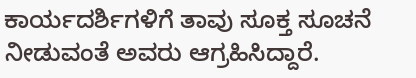ಕಾರ್ಯದರ್ಶಿಗಳಿಗೆ ತಾವು ಸೂಕ್ತ ಸೂಚನೆ ನೀಡುವಂತೆ ಅವರು ಆಗ್ರಹಿಸಿದ್ದಾರೆ.